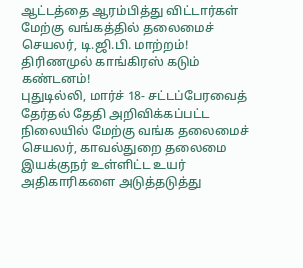ஆட்டத்தை ஆரம்பித்து விட்டார்கள் மேற்கு வங்கத்தில் தலைமைச் செயலர், டி.ஜி.பி. மாற்றம்! திரிணமுல் காங்கிரஸ் கடும் கண்டனம்!
புதுடில்லி, மார்ச் 18- சட்டப்பேரவைத் தேர்தல் தேதி அறிவிக்கப்பட்ட நிலையில் மேற்கு வங்க தலைமைச் செயலர், காவல்துறை தலைமை இயக்குநர் உள்ளிட்ட உயர் அதிகாரிகளை அடுத்தடுத்து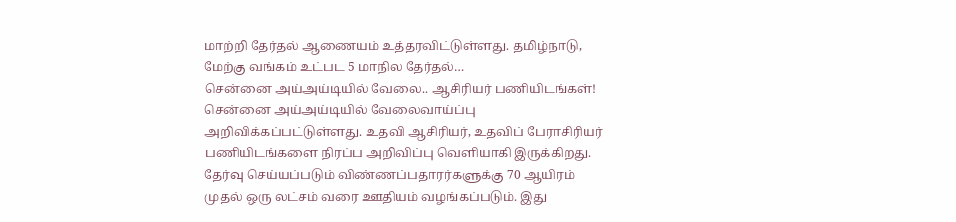மாற்றி தேர்தல் ஆணையம் உத்தரவிட்டுள்ளது. தமிழ்நாடு, மேற்கு வங்கம் உட்பட 5 மாநில தேர்தல்…
சென்னை அய்அய்டியில் வேலை.. ஆசிரியர் பணியிடங்கள்!
சென்னை அய்அய்டியில் வேலைவாய்ப்பு அறிவிக்கப்பட்டுள்ளது. உதவி ஆசிரியர், உதவிப் பேராசிரியர் பணியிடங்களை நிரப்ப அறிவிப்பு வெளியாகி இருக்கிறது. தேர்வு செய்யப்படும் விண்ணப்பதாரர்களுக்கு 70 ஆயிரம் முதல் ஒரு லட்சம் வரை ஊதியம் வழங்கப்படும். இது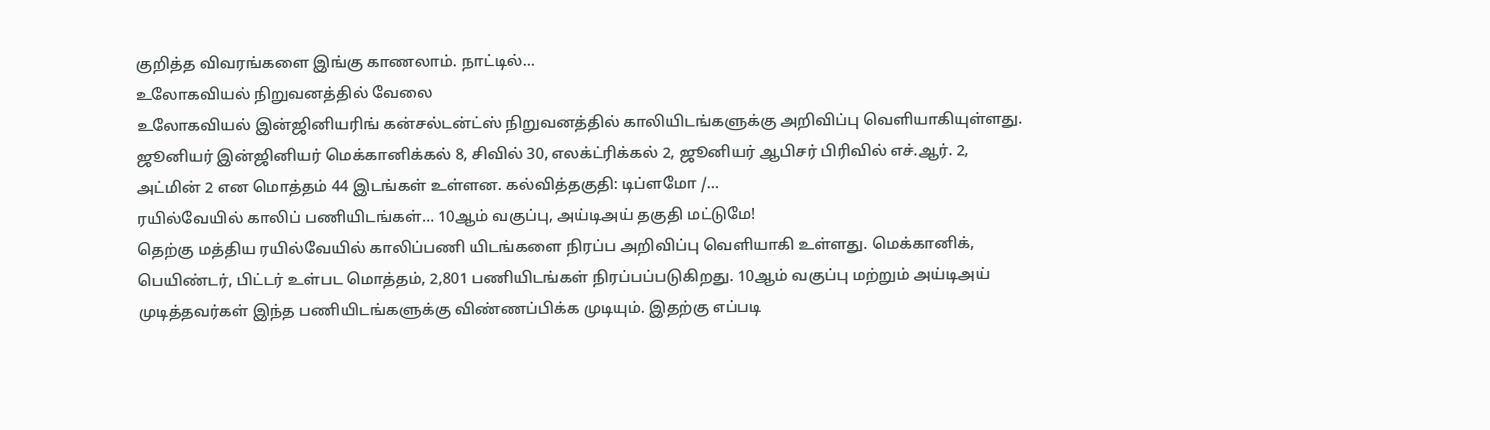குறித்த விவரங்களை இங்கு காணலாம். நாட்டில்…
உலோகவியல் நிறுவனத்தில் வேலை
உலோகவியல் இன்ஜினியரிங் கன்சல்டன்ட்ஸ் நிறுவனத்தில் காலியிடங்களுக்கு அறிவிப்பு வெளியாகியுள்ளது. ஜூனியர் இன்ஜினியர் மெக்கானிக்கல் 8, சிவில் 30, எலக்ட்ரிக்கல் 2, ஜூனியர் ஆபிசர் பிரிவில் எச்.ஆர். 2, அட்மின் 2 என மொத்தம் 44 இடங்கள் உள்ளன. கல்வித்தகுதி: டிப்ளமோ /…
ரயில்வேயில் காலிப் பணியிடங்கள்… 10ஆம் வகுப்பு, அய்டிஅய் தகுதி மட்டுமே!
தெற்கு மத்திய ரயில்வேயில் காலிப்பணி யிடங்களை நிரப்ப அறிவிப்பு வெளியாகி உள்ளது. மெக்கானிக், பெயிண்டர், பிட்டர் உள்பட மொத்தம், 2,801 பணியிடங்கள் நிரப்பப்படுகிறது. 10ஆம் வகுப்பு மற்றும் அய்டிஅய் முடித்தவர்கள் இந்த பணியிடங்களுக்கு விண்ணப்பிக்க முடியும். இதற்கு எப்படி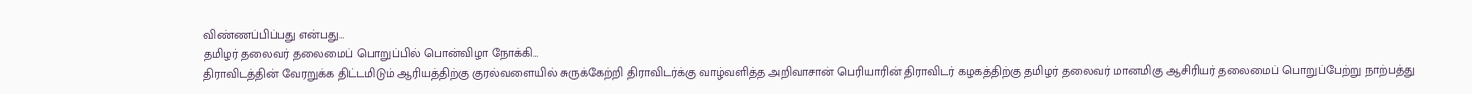விண்ணப்பிப்பது என்பது…
தமிழர் தலைவர் தலைமைப் பொறுப்பில் பொன்விழா நோக்கி…
திராவிடத்தின் வேரறுக்க திட்டமிடும் ஆரியத்திற்கு குரல்வளையில் சுருக்கேற்றி திராவிடர்க்கு வாழ்வளித்த அறிவாசான் பெரியாரின் திராவிடர் கழகத்திற்கு தமிழர் தலைவர் மானமிகு ஆசிரியர் தலைமைப் பொறுப்பேற்று நாற்பத்து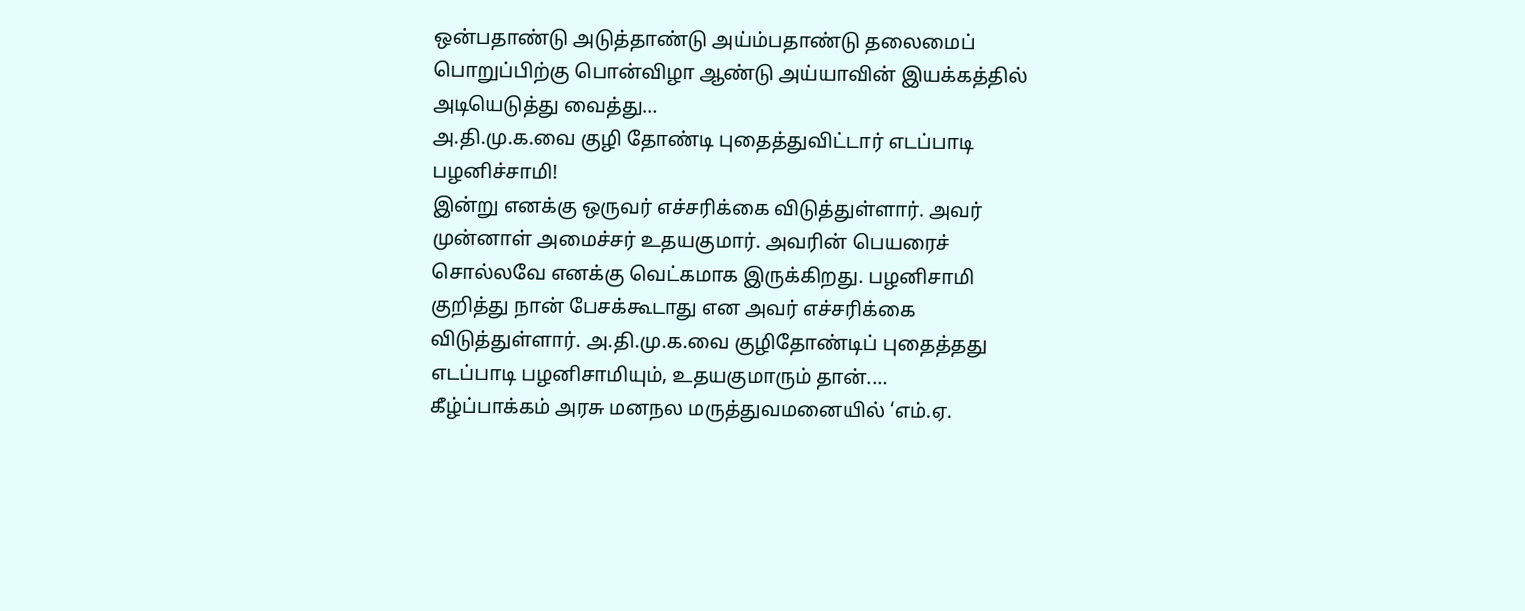ஒன்பதாண்டு அடுத்தாண்டு அய்ம்பதாண்டு தலைமைப் பொறுப்பிற்கு பொன்விழா ஆண்டு அய்யாவின் இயக்கத்தில் அடியெடுத்து வைத்து…
அ.தி.மு.க.வை குழி தோண்டி புதைத்துவிட்டார் எடப்பாடி பழனிச்சாமி!
இன்று எனக்கு ஒருவர் எச்சரிக்கை விடுத்துள்ளார். அவர் முன்னாள் அமைச்சர் உதயகுமார். அவரின் பெயரைச் சொல்லவே எனக்கு வெட்கமாக இருக்கிறது. பழனிசாமி குறித்து நான் பேசக்கூடாது என அவர் எச்சரிக்கை விடுத்துள்ளார். அ.தி.மு.க.வை குழிதோண்டிப் புதைத்தது எடப்பாடி பழனிசாமியும், உதயகுமாரும் தான்.…
கீழ்ப்பாக்கம் அரசு மனநல மருத்துவமனையில் ‘எம்.ஏ.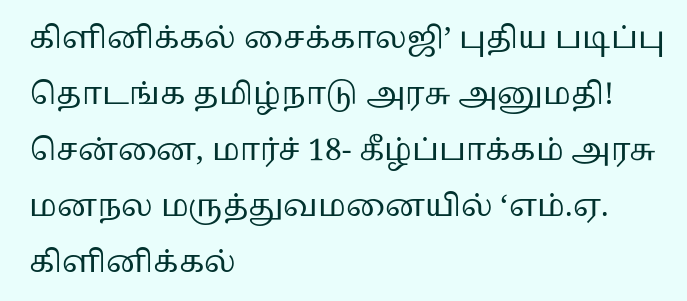கிளினிக்கல் சைக்காலஜி’ புதிய படிப்பு தொடங்க தமிழ்நாடு அரசு அனுமதி!
சென்னை, மார்ச் 18- கீழ்ப்பாக்கம் அரசு மனநல மருத்துவமனையில் ‘எம்.ஏ. கிளினிக்கல்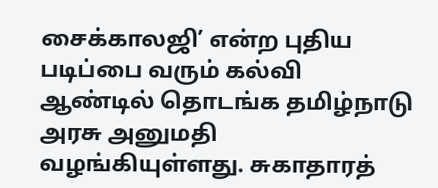சைக்காலஜி’ என்ற புதிய படிப்பை வரும் கல்வி ஆண்டில் தொடங்க தமிழ்நாடு அரசு அனுமதி வழங்கியுள்ளது. சுகாதாரத்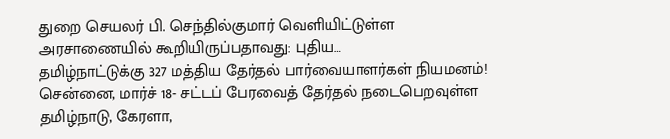துறை செயலர் பி. செந்தில்குமார் வெளியிட்டுள்ள அரசாணையில் கூறியிருப்பதாவது: புதிய…
தமிழ்நாட்டுக்கு 327 மத்திய தேர்தல் பார்வையாளர்கள் நியமனம்!
சென்னை, மார்ச் 18- சட்டப் பேரவைத் தேர்தல் நடைபெறவுள்ள தமிழ்நாடு, கேரளா,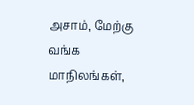அசாம், மேற்கு வங்க மாநிலங்கள்,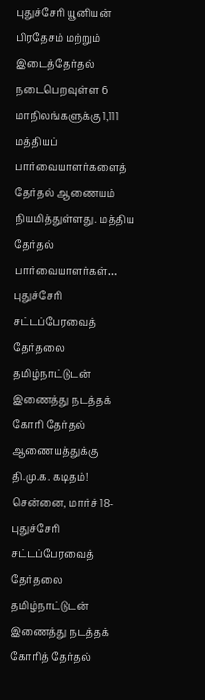புதுச்சேரி யூனியன் பிரதேசம் மற்றும் இடைத்தேர்தல் நடைபெறவுள்ள 6 மாநிலங்களுக்கு 1,111 மத்தியப் பார்வையாளர்களைத் தேர்தல் ஆணையம் நியமித்துள்ளது. மத்திய தேர்தல் பார்வையாளர்கள்…
புதுச்சேரி சட்டப்பேரவைத் தேர்தலை தமிழ்நாட்டுடன் இணைத்து நடத்தக் கோரி தேர்தல் ஆணையத்துக்கு தி.மு.க. கடிதம்!
சென்னை, மார்ச் 18- புதுச்சேரி சட்டப்பேரவைத் தேர்தலை தமிழ்நாட்டுடன் இணைத்து நடத்தக் கோரித் தேர்தல்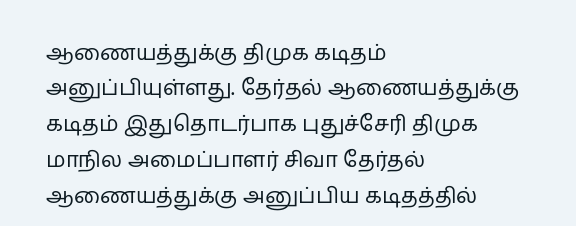ஆணையத்துக்கு திமுக கடிதம் அனுப்பியுள்ளது. தேர்தல் ஆணையத்துக்கு கடிதம் இதுதொடர்பாக புதுச்சேரி திமுக மாநில அமைப்பாளர் சிவா தேர்தல் ஆணையத்துக்கு அனுப்பிய கடிதத்தில்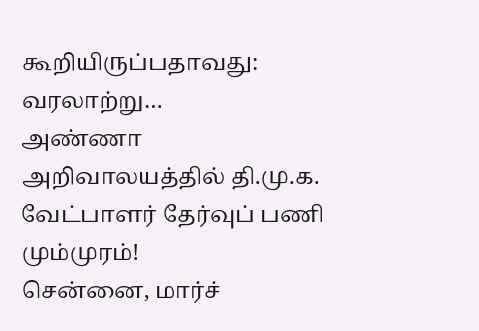கூறியிருப்பதாவது: வரலாற்று…
அண்ணா அறிவாலயத்தில் தி.மு.க. வேட்பாளர் தேர்வுப் பணி மும்முரம்!
சென்னை, மார்ச்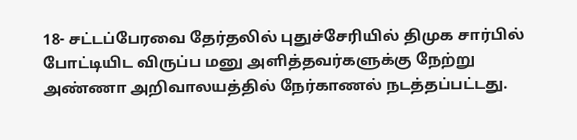18- சட்டப்பேரவை தேர்தலில் புதுச்சேரியில் திமுக சார்பில் போட்டியிட விருப்ப மனு அளித்தவர்களுக்கு நேற்று அண்ணா அறிவாலயத்தில் நேர்காணல் நடத்தப்பட்டது.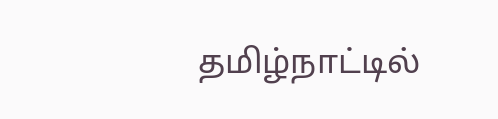தமிழ்நாட்டில்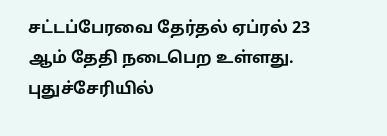சட்டப்பேரவை தேர்தல் ஏப்ரல் 23 ஆம் தேதி நடைபெற உள்ளது. புதுச்சேரியில்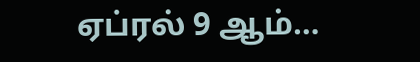ஏப்ரல் 9 ஆம்…